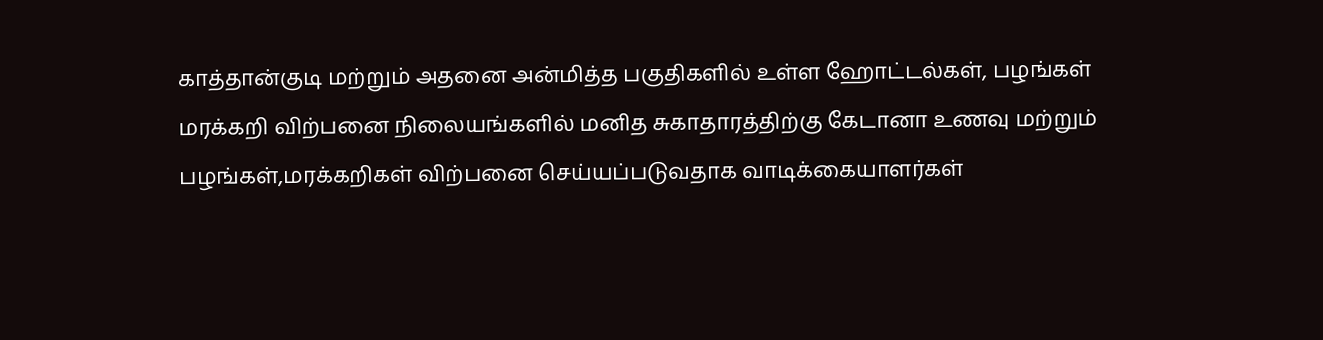காத்தான்குடி மற்றும் அதனை அன்மித்த பகுதிகளில் உள்ள ஹோட்டல்கள், பழங்கள் மரக்கறி விற்பனை நிலையங்களில் மனித சுகாதாரத்திற்கு கேடானா உணவு மற்றும் பழங்கள்,மரக்கறிகள் விற்பனை செய்யப்படுவதாக வாடிக்கையாளர்கள்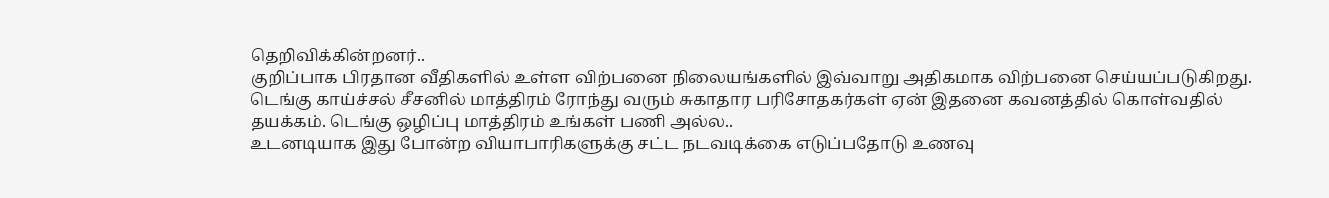தெறிவிக்கின்றனர்..
குறிப்பாக பிரதான வீதிகளில் உள்ள விற்பனை நிலையங்களில் இவ்வாறு அதிகமாக விற்பனை செய்யப்படுகிறது.
டெங்கு காய்ச்சல் சீசனில் மாத்திரம் ரோந்து வரும் சுகாதார பரிசோதகர்கள் ஏன் இதனை கவனத்தில் கொள்வதில் தயக்கம். டெங்கு ஒழிப்பு மாத்திரம் உங்கள் பணி அல்ல..
உடனடியாக இது போன்ற வியாபாரிகளுக்கு சட்ட நடவடிக்கை எடுப்பதோடு உணவு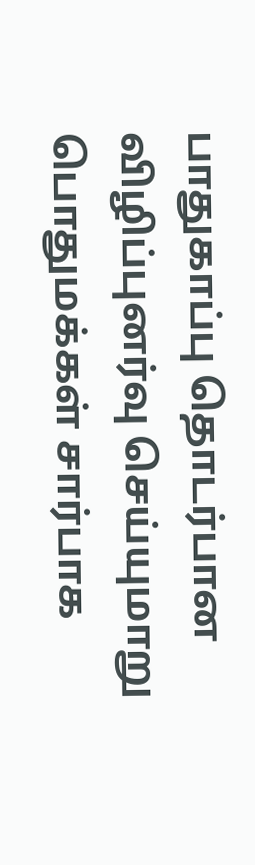பாதுகாப்பு தொடர்பான விழிப்புனர்வு செய்யுமாறு பொதுமக்கள் சார்பாக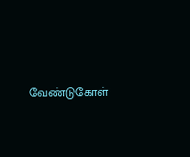வேண்டுகோள்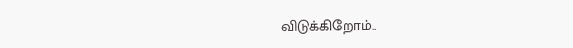விடுக்கிறோம்..